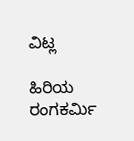ವಿಟ್ಲ

ಹಿರಿಯ ರಂಗಕರ್ಮಿ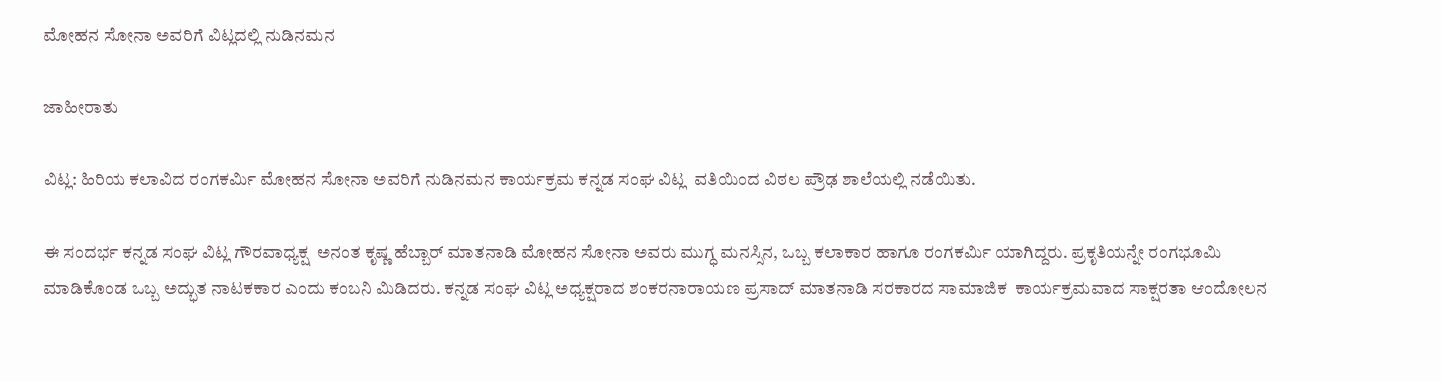ಮೋಹನ ಸೋನಾ ಅವರಿಗೆ ವಿಟ್ಲದಲ್ಲಿ ನುಡಿನಮನ

ಜಾಹೀರಾತು

ವಿಟ್ಲ: ಹಿರಿಯ ಕಲಾವಿದ ರಂಗಕರ್ಮಿ ಮೋಹನ ಸೋನಾ ಅವರಿಗೆ ನುಡಿನಮನ ಕಾರ್ಯಕ್ರಮ ಕನ್ನಡ ಸಂಘ ವಿಟ್ಲ  ವತಿಯಿಂದ ವಿಠಲ ಪ್ರೌಢ ಶಾಲೆಯಲ್ಲಿ ನಡೆಯಿತು.

ಈ ಸಂದರ್ಭ ಕನ್ನಡ ಸಂಘ ವಿಟ್ಲ ಗೌರವಾಧ್ಯಕ್ಷ  ಅನಂತ ಕೃಷ್ಣ ಹೆಬ್ಬಾರ್ ಮಾತನಾಡಿ ಮೋಹನ ಸೋನಾ ಅವರು ಮುಗ್ಧ ಮನಸ್ಸಿನ, ಒಬ್ಬ ಕಲಾಕಾರ ಹಾಗೂ ರಂಗಕರ್ಮಿ ಯಾಗಿದ್ದರು. ಪ್ರಕೃತಿಯನ್ನೇ ರಂಗಭೂಮಿ ಮಾಡಿಕೊಂಡ ಒಬ್ಬ ಅದ್ಭುತ ನಾಟಕಕಾರ ಎಂದು ಕಂಬನಿ ಮಿಡಿದರು. ಕನ್ನಡ ಸಂಘ ವಿಟ್ಲ ಅಧ್ಯಕ್ಷರಾದ ಶಂಕರನಾರಾಯಣ ಪ್ರಸಾದ್ ಮಾತನಾಡಿ ಸರಕಾರದ ಸಾಮಾಜಿಕ  ಕಾರ್ಯಕ್ರಮವಾದ ಸಾಕ್ಷರತಾ ಆಂದೋಲನ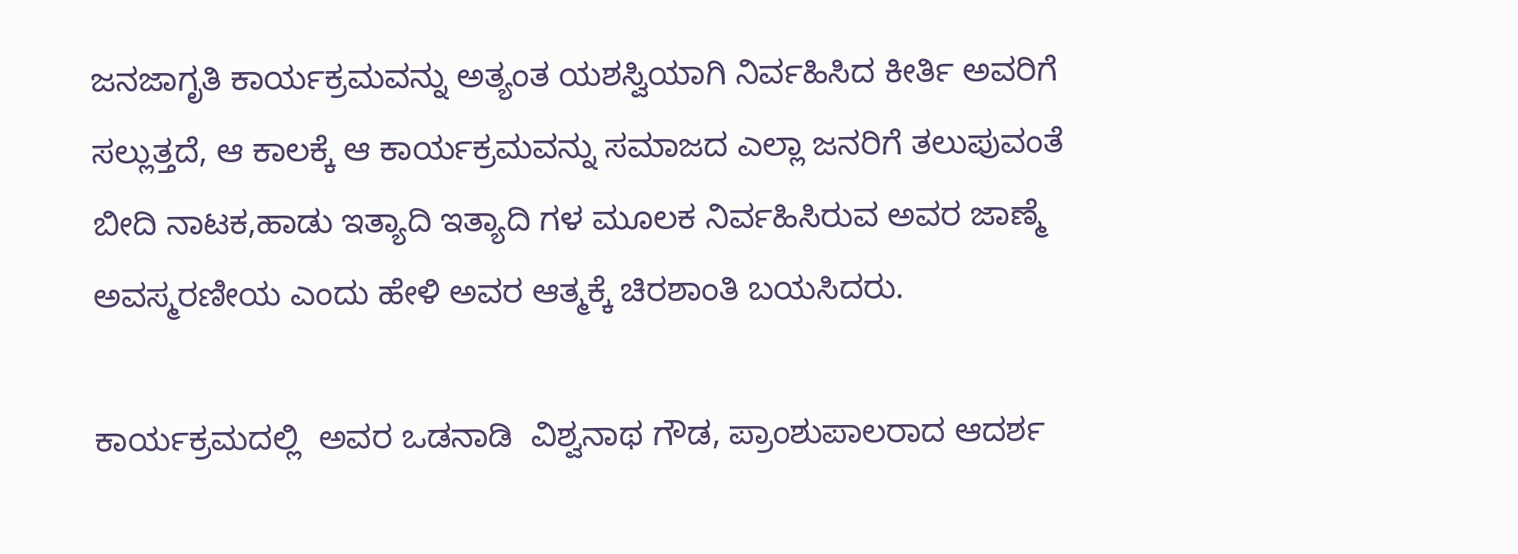ಜನಜಾಗೃತಿ ಕಾರ್ಯಕ್ರಮವನ್ನು ಅತ್ಯಂತ ಯಶಸ್ವಿಯಾಗಿ ನಿರ್ವಹಿಸಿದ ಕೀರ್ತಿ ಅವರಿಗೆ ಸಲ್ಲುತ್ತದೆ, ಆ ಕಾಲಕ್ಕೆ ಆ ಕಾರ್ಯಕ್ರಮವನ್ನು ಸಮಾಜದ ಎಲ್ಲಾ ಜನರಿಗೆ ತಲುಪುವಂತೆ ಬೀದಿ ನಾಟಕ,ಹಾಡು ಇತ್ಯಾದಿ ಇತ್ಯಾದಿ ಗಳ ಮೂಲಕ ನಿರ್ವಹಿಸಿರುವ ಅವರ ಜಾಣ್ಮೆ ಅವಸ್ಮರಣೀಯ ಎಂದು ಹೇಳಿ ಅವರ ಆತ್ಮಕ್ಕೆ ಚಿರಶಾಂತಿ ಬಯಸಿದರು.

ಕಾರ್ಯಕ್ರಮದಲ್ಲಿ  ಅವರ ಒಡನಾಡಿ  ವಿಶ್ವನಾಥ ಗೌಡ, ಪ್ರಾಂಶುಪಾಲರಾದ ಆದರ್ಶ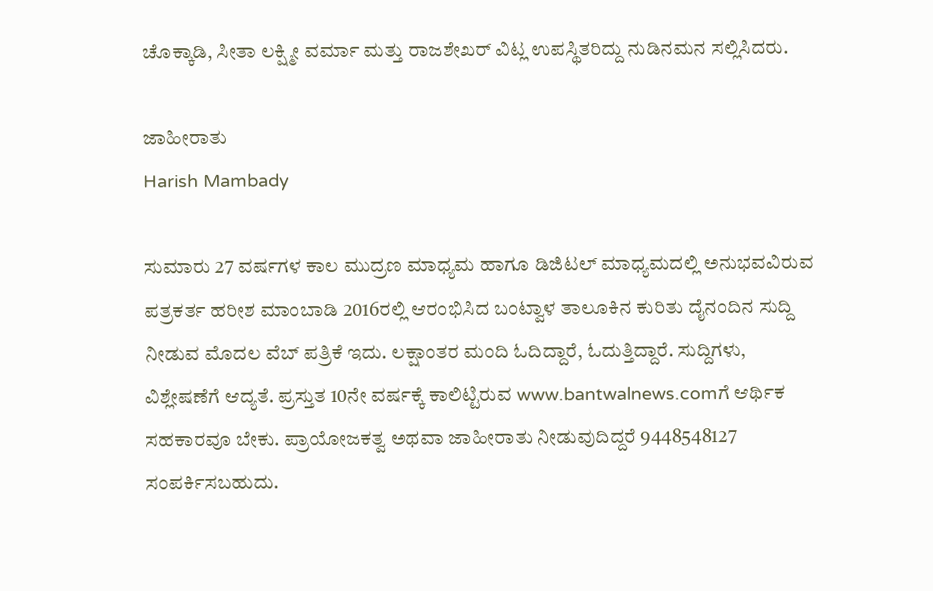ಚೊಕ್ಕಾಡಿ, ಸೀತಾ ಲಕ್ಷ್ಮೀ ವರ್ಮಾ ಮತ್ತು ರಾಜಶೇಖರ್ ವಿಟ್ಲ ಉಪಸ್ಥಿತರಿದ್ದು ನುಡಿನಮನ ಸಲ್ಲಿಸಿದರು.

ಜಾಹೀರಾತು
Harish Mambady

ಸುಮಾರು 27 ವರ್ಷಗಳ ಕಾಲ ಮುದ್ರಣ ಮಾಧ್ಯಮ ಹಾಗೂ ಡಿಜಿಟಲ್ ಮಾಧ್ಯಮದಲ್ಲಿ ಅನುಭವವಿರುವ ಪತ್ರಕರ್ತ ಹರೀಶ ಮಾಂಬಾಡಿ 2016ರಲ್ಲಿ ಆರಂಭಿಸಿದ ಬಂಟ್ವಾಳ ತಾಲೂಕಿನ ಕುರಿತು ದೈನಂದಿನ ಸುದ್ದಿ ನೀಡುವ ಮೊದಲ ವೆಬ್ ಪತ್ರಿಕೆ ಇದು. ಲಕ್ಷಾಂತರ ಮಂದಿ ಓದಿದ್ದಾರೆ, ಓದುತ್ತಿದ್ದಾರೆ. ಸುದ್ದಿಗಳು, ವಿಶ್ಲೇಷಣೆಗೆ ಆದ್ಯತೆ. ಪ್ರಸ್ತುತ 10ನೇ ವರ್ಷಕ್ಕೆ ಕಾಲಿಟ್ಟಿರುವ www.bantwalnews.comಗೆ ಆರ್ಥಿಕ ಸಹಕಾರವೂ ಬೇಕು. ಪ್ರಾಯೋಜಕತ್ವ ಅಥವಾ ಜಾಹೀರಾತು ನೀಡುವುದಿದ್ದರೆ 9448548127 ಸಂಪರ್ಕಿಸಬಹುದು.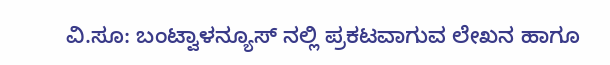ವಿ.ಸೂ: ಬಂಟ್ವಾಳನ್ಯೂಸ್ ನಲ್ಲಿ ಪ್ರಕಟವಾಗುವ ಲೇಖನ ಹಾಗೂ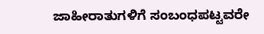ಜಾಹೀರಾತುಗಳಿಗೆ ಸಂಬಂಧಪಟ್ಟವರೇ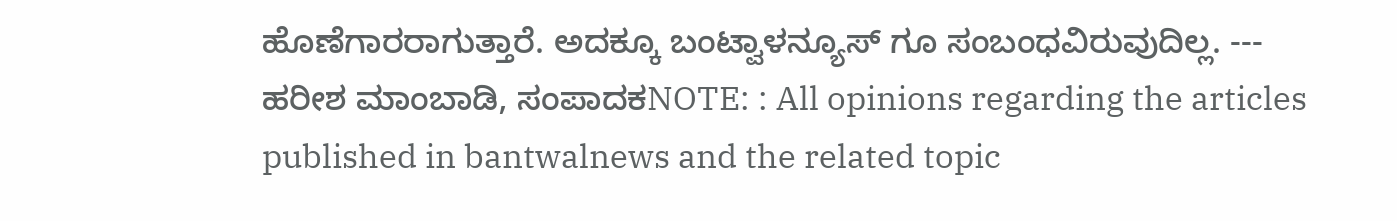ಹೊಣೆಗಾರರಾಗುತ್ತಾರೆ. ಅದಕ್ಕೂ ಬಂಟ್ವಾಳನ್ಯೂಸ್ ಗೂ ಸಂಬಂಧವಿರುವುದಿಲ್ಲ. --- ಹರೀಶ ಮಾಂಬಾಡಿ, ಸಂಪಾದಕNOTE: : All opinions regarding the articles published in bantwalnews and the related topic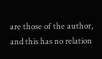are those of the author, and this has no relation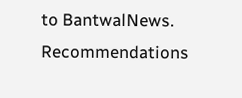to BantwalNews. Recommendations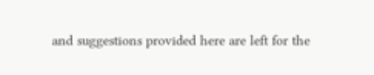and suggestions provided here are left for the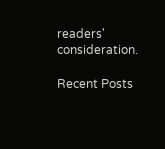readers' consideration.

Recent Posts